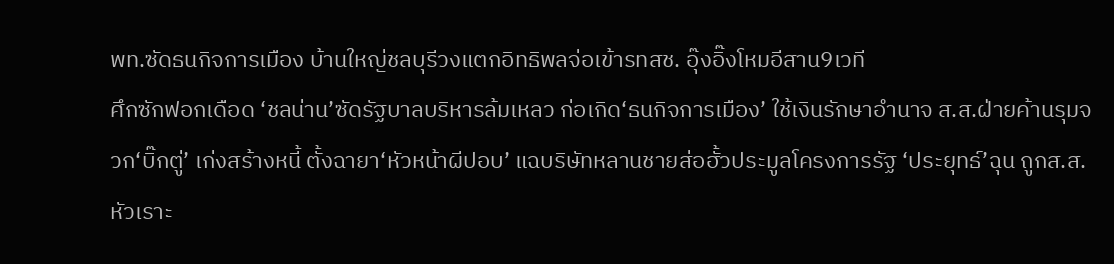พท.ซัดธนกิจการเมือง บ้านใหญ่ชลบุรีวงแตกอิทธิพลจ่อเข้ารทสช. อุ๊งอิ๊งโหมอีสาน9เวที
ศึกซักฟอกเดือด ‘ชลน่าน’ซัดรัฐบาลบริหารล้มเหลว ก่อเกิด‘ธนกิจการเมือง’ ใช้เงินรักษาอำนาจ ส.ส.ฝ่ายค้านรุมจวก‘บิ๊กตู่’ เก่งสร้างหนี้ ตั้งฉายา‘หัวหน้าผีปอบ’ แฉบริษัทหลานชายส่อฮั้วประมูลโครงการรัฐ ‘ประยุทธ์’ฉุน ถูกส.ส.หัวเราะ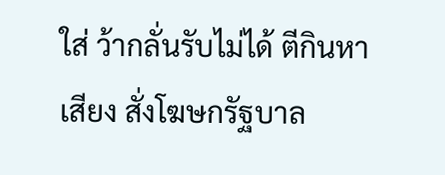ใส่ ว้ากลั่นรับไม่ได้ ตีกินหาเสียง สั่งโฆษกรัฐบาล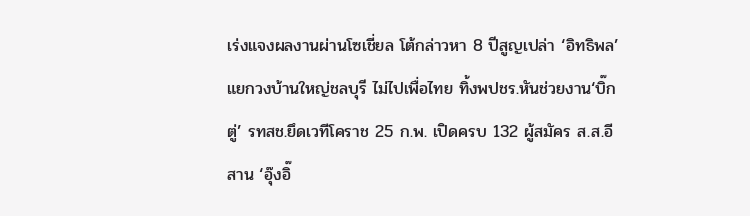เร่งแจงผลงานผ่านโซเชี่ยล โต้กล่าวหา 8 ปีสูญเปล่า ‘อิทธิพล’แยกวงบ้านใหญ่ชลบุรี ไม่ไปเพื่อไทย ทิ้งพปชร.หันช่วยงาน‘บิ๊กตู่’ รทสช.ยึดเวทีโคราช 25 ก.พ. เปิดครบ 132 ผู้สมัคร ส.ส.อีสาน ‘อุ๊งอิ๊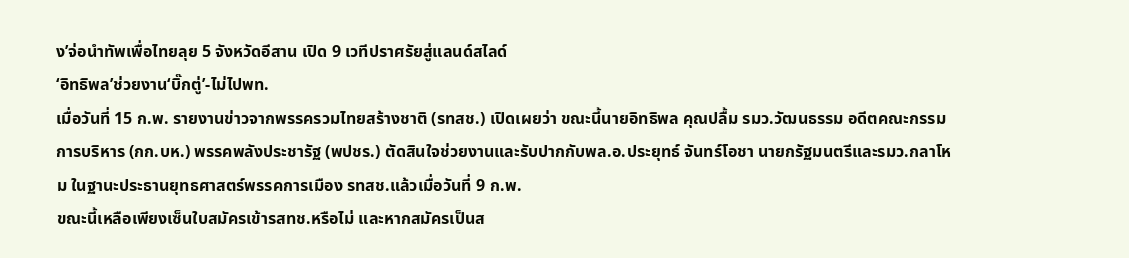ง’จ่อนำทัพเพื่อไทยลุย 5 จังหวัดอีสาน เปิด 9 เวทีปราศรัยสู่แลนด์สไลด์
‘อิทธิพล’ช่วยงาน‘บิ๊กตู่’-ไม่ไปพท.
เมื่อวันที่ 15 ก.พ. รายงานข่าวจากพรรครวมไทยสร้างชาติ (รทสช.) เปิดเผยว่า ขณะนี้นายอิทธิพล คุณปลื้ม รมว.วัฒนธรรม อดีตคณะกรรมการบริหาร (กก.บห.) พรรคพลังประชารัฐ (พปชร.) ตัดสินใจช่วยงานและรับปากกับพล.อ.ประยุทธ์ จันทร์โอชา นายกรัฐมนตรีและรมว.กลาโหม ในฐานะประธานยุทธศาสตร์พรรคการเมือง รทสช.แล้วเมื่อวันที่ 9 ก.พ.
ขณะนี้เหลือเพียงเซ็นใบสมัครเข้ารสทช.หรือไม่ และหากสมัครเป็นส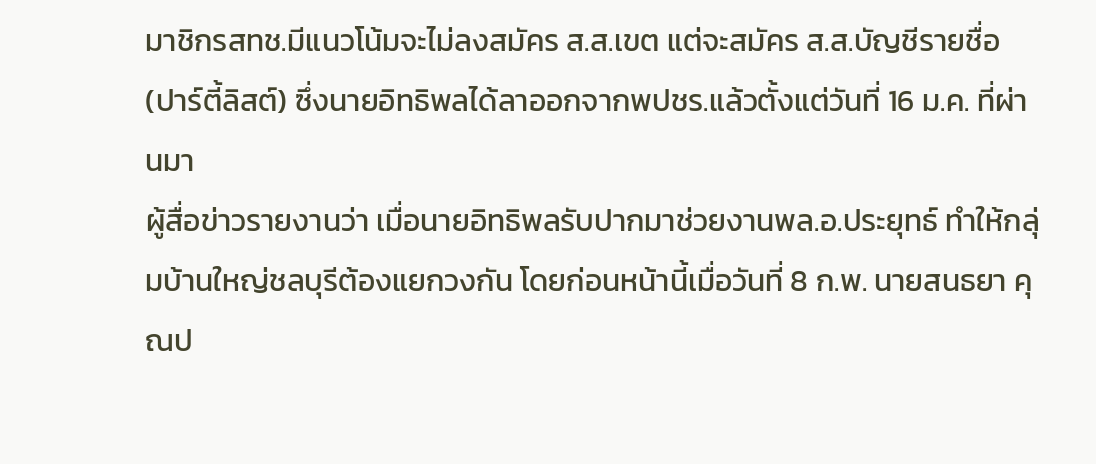มาชิกรสทช.มีแนวโน้มจะไม่ลงสมัคร ส.ส.เขต แต่จะสมัคร ส.ส.บัญชีรายชื่อ (ปาร์ตี้ลิสต์) ซึ่งนายอิทธิพลได้ลาออกจากพปชร.แล้วตั้งแต่วันที่ 16 ม.ค. ที่ผ่านมา
ผู้สื่อข่าวรายงานว่า เมื่อนายอิทธิพลรับปากมาช่วยงานพล.อ.ประยุทธ์ ทำให้กลุ่มบ้านใหญ่ชลบุรีต้องแยกวงกัน โดยก่อนหน้านี้เมื่อวันที่ 8 ก.พ. นายสนธยา คุณป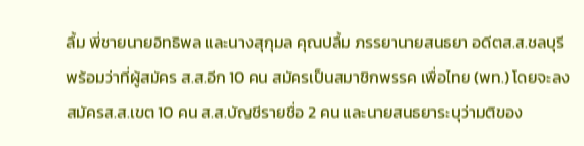ลื้ม พี่ชายนายอิทธิพล และนางสุกุมล คุณปลื้ม ภรรยานายสนธยา อดีตส.ส.ชลบุรี พร้อมว่าที่ผู้สมัคร ส.ส.อีก 10 คน สมัครเป็นสมาชิกพรรค เพื่อไทย (พท.) โดยจะลงสมัครส.ส.เขต 10 คน ส.ส.บัญชีรายชื่อ 2 คน และนายสนธยาระบุว่ามติของ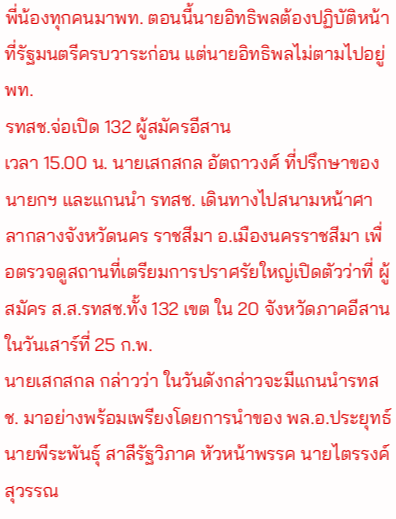พี่น้องทุกคนมาพท. ตอนนี้นายอิทธิพลต้องปฏิบัติหน้าที่รัฐมนตรีครบวาระก่อน แต่นายอิทธิพลไม่ตามไปอยู่พท.
รทสช.จ่อเปิด 132 ผู้สมัครอีสาน
เวลา 15.00 น. นายเสกสกล อัตถาวงศ์ ที่ปรึกษาของนายกฯ และแกนนำ รทสช. เดินทางไปสนามหน้าศาลากลางจังหวัดนคร ราชสีมา อ.เมืองนครราชสีมา เพื่อตรวจดูสถานที่เตรียมการปราศรัยใหญ่เปิดตัวว่าที่ ผู้สมัคร ส.ส.รทสช.ทั้ง 132 เขต ใน 20 จังหวัดภาคอีสาน ในวันเสาร์ที่ 25 ก.พ.
นายเสกสกล กล่าวว่า ในวันดังกล่าวจะมีแกนนำรทสช. มาอย่างพร้อมเพรียงโดยการนำของ พล.อ.ประยุทธ์ นายพีระพันธุ์ สาลีรัฐวิภาค หัวหน้าพรรค นายไตรรงค์ สุวรรณ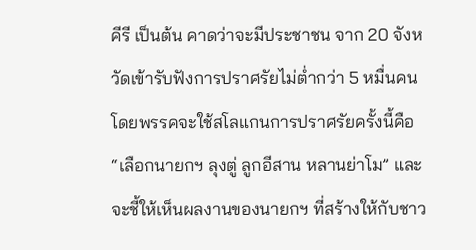คีรี เป็นต้น คาดว่าจะมีประชาชน จาก 20 จังหวัดเข้ารับฟังการปราศรัยไม่ต่ำกว่า 5 หมื่นคน โดยพรรคจะใช้สโลแกนการปราศรัยครั้งนี้คือ “เลือกนายกฯ ลุงตู่ ลูกอีสาน หลานย่าโม” และจะชี้ให้เห็นผลงานของนายกฯ ที่สร้างให้กับชาว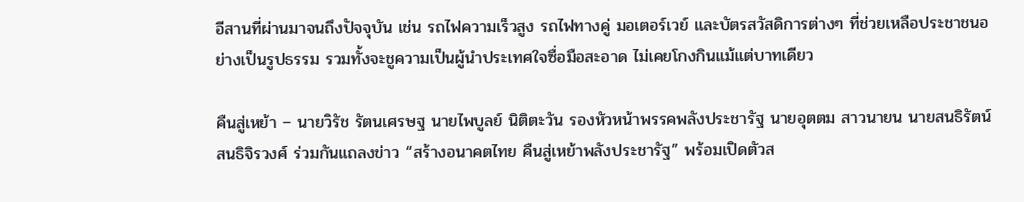อีสานที่ผ่านมาจนถึงปัจจุบัน เช่น รถไฟความเร็วสูง รถไฟทางคู่ มอเตอร์เวย์ และบัตรสวัสดิการต่างๆ ที่ช่วยเหลือประชาชนอย่างเป็นรูปธรรม รวมทั้งจะชูความเป็นผู้นำประเทศใจซื่อมือสะอาด ไม่เคยโกงกินแม้แต่บาทเดียว

คืนสู่เหย้า – นายวิรัช รัตนเศรษฐ นายไพบูลย์ นิติตะวัน รองหัวหน้าพรรคพลังประชารัฐ นายอุตตม สาวนายน นายสนธิรัตน์ สนธิจิรวงศ์ ร่วมกันแถลงข่าว “สร้างอนาคตไทย คืนสู่เหย้าพลังประชารัฐ” พร้อมเปิดตัวส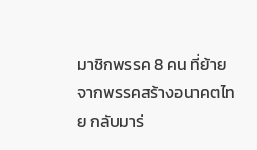มาชิกพรรค 8 คน ที่ย้ายจากพรรคสร้างอนาคตไทย กลับมาร่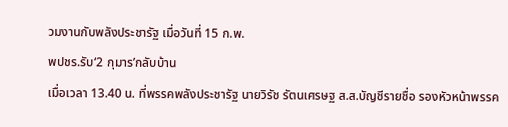วมงานกับพลังประชารัฐ เมื่อวันที่ 15 ก.พ.
พปชร.รับ‘2 กุมาร’กลับบ้าน
เมื่อเวลา 13.40 น. ที่พรรคพลังประชารัฐ นายวิรัช รัตนเศรษฐ ส.ส.บัญชีรายชื่อ รองหัวหน้าพรรค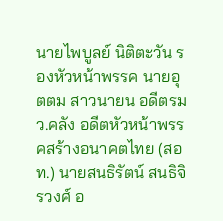นายไพบูลย์ นิติตะวัน รองหัวหน้าพรรค นายอุตตม สาวนายน อดีตรมว.คลัง อดีตหัวหน้าพรรคสร้างอนาคตไทย (สอท.) นายสนธิรัตน์ สนธิจิรวงศ์ อ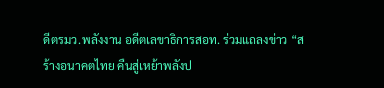ดีตรมว.พลังงาน อดีตเลขาธิการสอท. ร่วมแถลงข่าว “สร้างอนาคตไทย คืนสู่เหย้าพลังป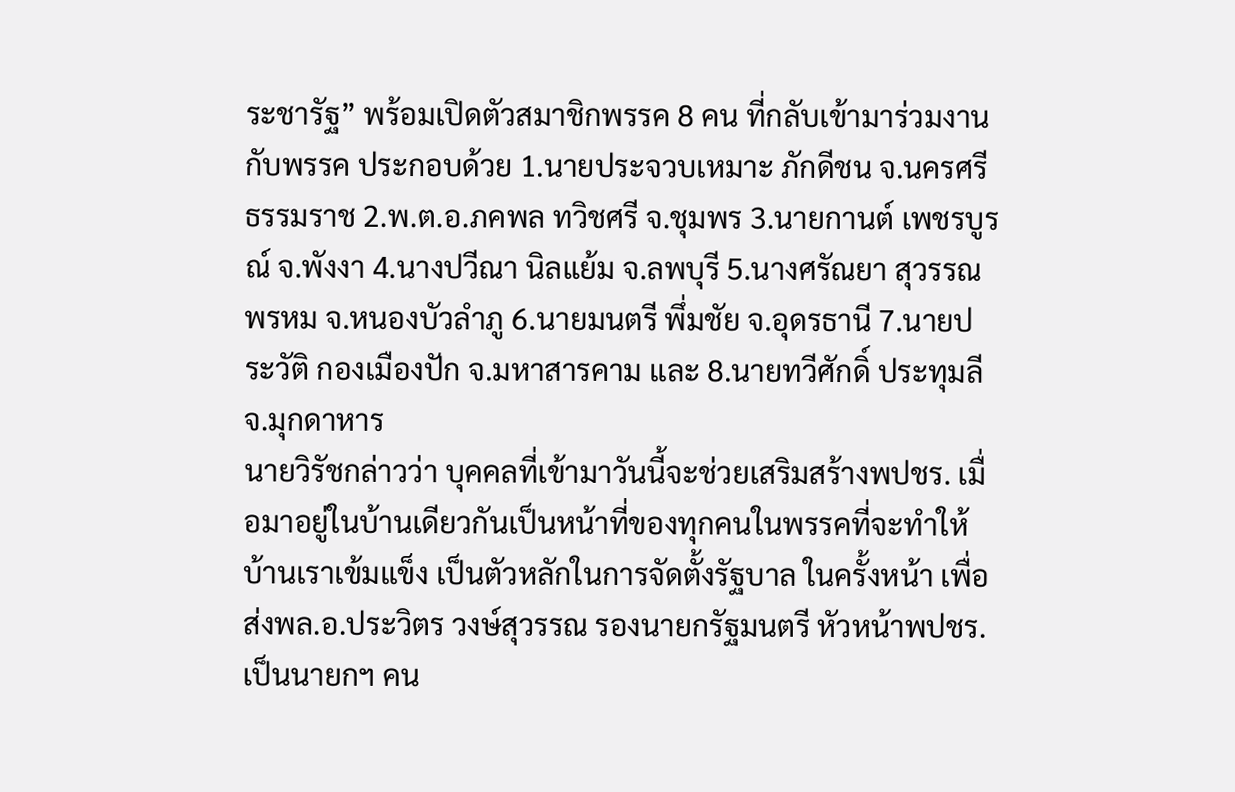ระชารัฐ” พร้อมเปิดตัวสมาชิกพรรค 8 คน ที่กลับเข้ามาร่วมงานกับพรรค ประกอบด้วย 1.นายประจวบเหมาะ ภักดีชน จ.นครศรีธรรมราช 2.พ.ต.อ.ภคพล ทวิชศรี จ.ชุมพร 3.นายกานต์ เพชรบูรณ์ จ.พังงา 4.นางปวีณา นิลแย้ม จ.ลพบุรี 5.นางศรัณยา สุวรรณพรหม จ.หนองบัวลำภู 6.นายมนตรี พึ่มชัย จ.อุดรธานี 7.นายประวัติ กองเมืองปัก จ.มหาสารคาม และ 8.นายทวีศักดิ์ ประทุมลี จ.มุกดาหาร
นายวิรัชกล่าวว่า บุคคลที่เข้ามาวันนี้จะช่วยเสริมสร้างพปชร. เมื่อมาอยู่ในบ้านเดียวกันเป็นหน้าที่ของทุกคนในพรรคที่จะทำให้บ้านเราเข้มแข็ง เป็นตัวหลักในการจัดตั้งรัฐบาล ในครั้งหน้า เพื่อส่งพล.อ.ประวิตร วงษ์สุวรรณ รองนายกรัฐมนตรี หัวหน้าพปชร.เป็นนายกฯ คน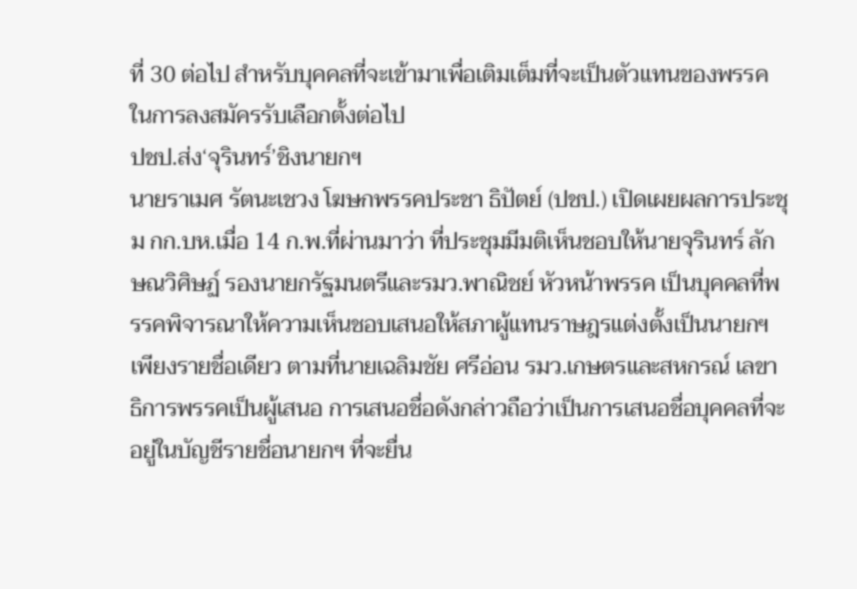ที่ 30 ต่อไป สำหรับบุคคลที่จะเข้ามาเพื่อเติมเต็มที่จะเป็นตัวแทนของพรรคในการลงสมัครรับเลือกตั้งต่อไป
ปชป.ส่ง‘จุรินทร์’ชิงนายกฯ
นายราเมศ รัตนะเชวง โฆษกพรรคประชา ธิปัตย์ (ปชป.) เปิดเผยผลการประชุม กก.บห.เมื่อ 14 ก.พ.ที่ผ่านมาว่า ที่ประชุมมีมติเห็นชอบให้นายจุรินทร์ ลักษณวิศิษฏ์ รองนายกรัฐมนตรีและรมว.พาณิชย์ หัวหน้าพรรค เป็นบุคคลที่พรรคพิจารณาให้ความเห็นชอบเสนอให้สภาผู้แทนราษฎรแต่งตั้งเป็นนายกฯ เพียงรายชื่อเดียว ตามที่นายเฉลิมชัย ศรีอ่อน รมว.เกษตรและสหกรณ์ เลขาธิการพรรคเป็นผู้เสนอ การเสนอชื่อดังกล่าวถือว่าเป็นการเสนอชื่อบุคคลที่จะอยู่ในบัญชีรายชื่อนายกฯ ที่จะยื่น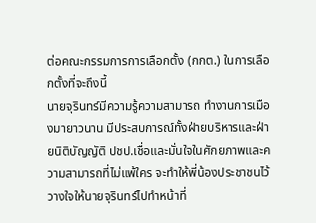ต่อคณะกรรมการการเลือกตั้ง (กกต.) ในการเลือกตั้งที่จะถึงนี้
นายจุรินทร์มีความรู้ความสามารถ ทำงานการเมืองมายาวนาน มีประสบการณ์ทั้งฝ่ายบริหารและฝ่ายนิติบัญญัติ ปชป.เชื่อและมั่นใจในศักยภาพและความสามารถที่ไม่แพ้ใคร จะทำให้พี่น้องประชาชนไว้วางใจให้นายจุรินทร์ไปทำหน้าที่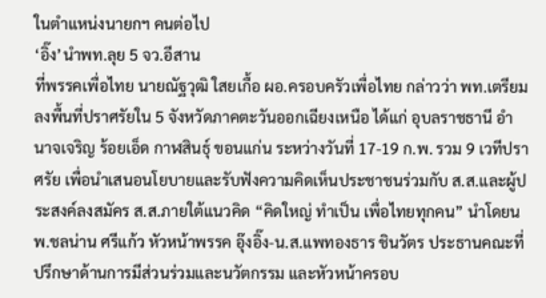ในตำแหน่งนายกฯ คนต่อไป
‘อิ๊ง’นำพท.ลุย 5 จว.อีสาน
ที่พรรคเพื่อไทย นายณัฐวุฒิ ใสยเกื้อ ผอ.ครอบครัวเพื่อไทย กล่าวว่า พท.เตรียมลงพื้นที่ปราศรัยใน 5 จังหวัดภาคตะวันออกเฉียงเหนือ ได้แก่ อุบลราชธานี อำนาจเจริญ ร้อยเอ็ด กาฬสินธุ์ ขอนแก่น ระหว่างวันที่ 17-19 ก.พ. รวม 9 เวทีปราศรัย เพื่อนำเสนอนโยบายและรับฟังความคิดเห็นประชาชนร่วมกับ ส.ส.และผู้ประสงค์ลงสมัคร ส.ส.ภายใต้แนวคิด “คิดใหญ่ ทำเป็น เพื่อไทยทุกคน” นำโดยนพ.ชลน่าน ศรีแก้ว หัวหน้าพรรค อุ๊งอิ๊ง-น.ส.แพทองธาร ชินวัตร ประธานคณะที่ปรึกษาด้านการมีส่วนร่วมและนวัตกรรม และหัวหน้าครอบ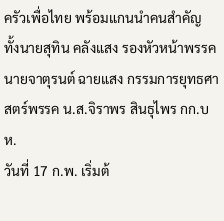ครัวเพื่อไทย พร้อมแกนนำคนสำคัญ ทั้งนายสุทิน คลังแสง รองหัวหน้าพรรค นายจาตุรนต์ ฉายแสง กรรมการยุทธศาสตร์พรรค น.ส.จิราพร สินธุไพร กก.บห.
วันที่ 17 ก.พ. เริ่มต้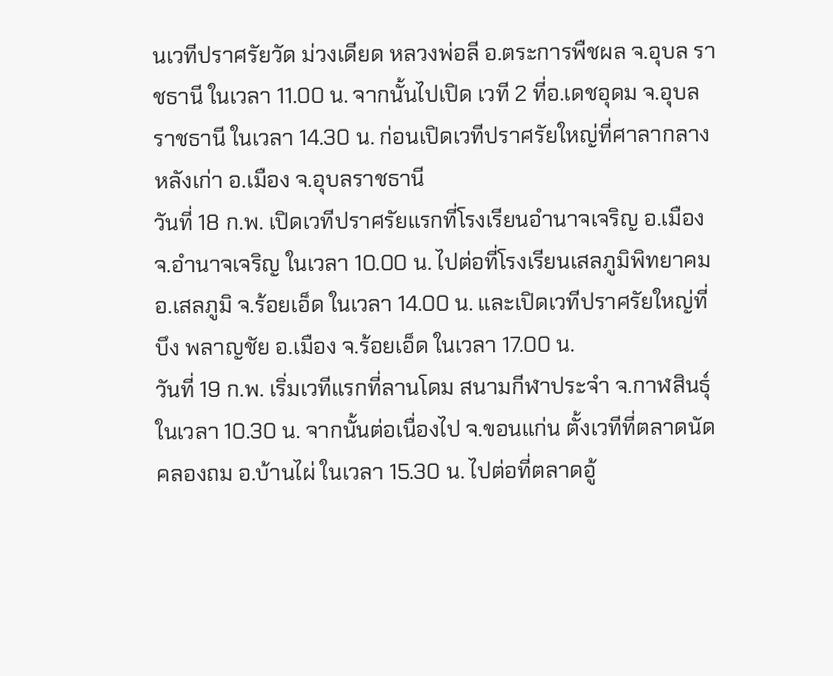นเวทีปราศรัยวัด ม่วงเดียด หลวงพ่อลี อ.ตระการพืชผล จ.อุบล ราชธานี ในเวลา 11.00 น. จากนั้นไปเปิด เวที 2 ที่อ.เดชอุดม จ.อุบลราชธานี ในเวลา 14.30 น. ก่อนเปิดเวทีปราศรัยใหญ่ที่ศาลากลางหลังเก่า อ.เมือง จ.อุบลราชธานี
วันที่ 18 ก.พ. เปิดเวทีปราศรัยแรกที่โรงเรียนอำนาจเจริญ อ.เมือง จ.อำนาจเจริญ ในเวลา 10.00 น. ไปต่อที่โรงเรียนเสลภูมิพิทยาคม อ.เสลภูมิ จ.ร้อยเอ็ด ในเวลา 14.00 น. และเปิดเวทีปราศรัยใหญ่ที่บึง พลาญชัย อ.เมือง จ.ร้อยเอ็ด ในเวลา 17.00 น.
วันที่ 19 ก.พ. เริ่มเวทีแรกที่ลานโดม สนามกีฬาประจำ จ.กาฬสินธุ์ ในเวลา 10.30 น. จากนั้นต่อเนื่องไป จ.ขอนแก่น ตั้งเวทีที่ตลาดนัดคลองถม อ.บ้านไผ่ ในเวลา 15.30 น. ไปต่อที่ตลาดอู้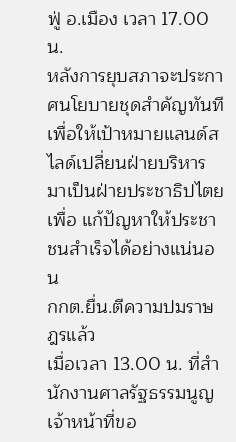ฟู่ อ.เมือง เวลา 17.00 น.
หลังการยุบสภาจะประกาศนโยบายชุดสำคัญทันที เพื่อให้เป้าหมายแลนด์สไลด์เปลี่ยนฝ่ายบริหารมาเป็นฝ่ายประชาธิปไตย เพื่อ แก้ปัญหาให้ประชาชนสำเร็จได้อย่างแน่นอน
กกต.ยื่น.ตีความปมราษฎรแล้ว
เมื่อเวลา 13.00 น. ที่สำนักงานศาลรัฐธรรมนูญ เจ้าหน้าที่ขอ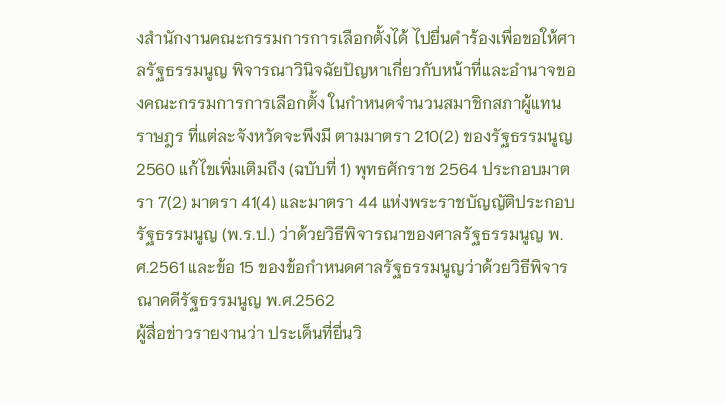งสำนักงานคณะกรรมการการเลือกตั้งได้ ไปยื่นคำร้องเพื่อขอให้ศาลรัฐธรรมนูญ พิจารณาวินิจฉัยปัญหาเกี่ยวกับหน้าที่และอำนาจของคณะกรรมการการเลือกตั้ง ในกำหนดจำนวนสมาชิกสภาผู้แทนราษฎร ที่แต่ละจังหวัดจะพึงมี ตามมาตรา 210(2) ของรัฐธรรมนูญ 2560 แก้ไขเพิ่มเติมถึง (ฉบับที่ 1) พุทธศักราช 2564 ประกอบมาตรา 7(2) มาตรา 41(4) และมาตรา 44 แห่งพระราชบัญญัติประกอบรัฐธรรมนูญ (พ.ร.ป.) ว่าด้วยวิธีพิจารณาของศาลรัฐธรรมนูญ พ.ศ.2561 และข้อ 15 ของข้อกำหนดศาลรัฐธรรมนูญว่าด้วยวิธีพิจารณาคดีรัฐธรรมนูญ พ.ศ.2562
ผู้สื่อข่าวรายงานว่า ประเด็นที่ยื่นวิ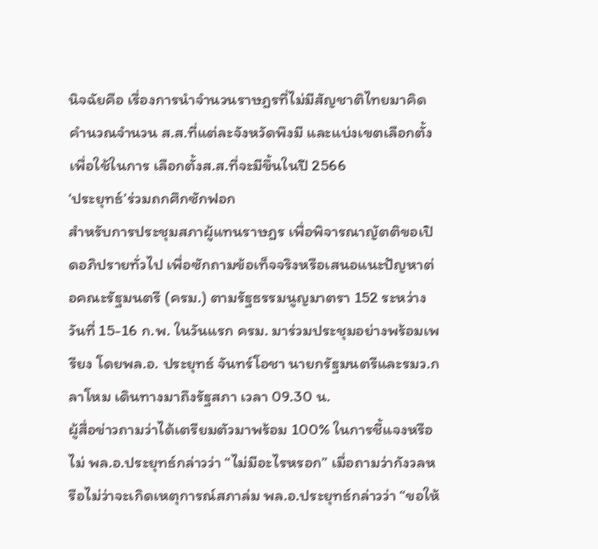นิจฉัยคือ เรื่องการนำจำนวนราษฎรที่ไม่มีสัญชาติไทยมาคิดคำนวณจำนวน ส.ส.ที่แต่ละจังหวัดพึงมี และแบ่งเขตเลือกตั้ง เพื่อใช้ในการ เลือกตั้งส.ส.ที่จะมีขึ้นในปี 2566
‘ประยุทธ์’ร่วมถกศึกซักฟอก
สำหรับการประชุมสภาผู้แทนราษฎร เพื่อพิจารณาญัตติขอเปิดอภิปรายทั่วไป เพื่อซักถามข้อเท็จจริงหรือเสนอแนะปัญหาต่อคณะรัฐมนตรี (ครม.) ตามรัฐธรรมนูญมาตรา 152 ระหว่างวันที่ 15-16 ก.พ. ในวันแรก ครม. มาร่วมประชุมอย่างพร้อมเพรียง โดยพล.อ. ประยุทธ์ จันทร์โอชา นายกรัฐมนตรีและรมว.กลาโหม เดินทางมาถึงรัฐสภา เวลา 09.30 น.
ผู้สื่อข่าวถามว่าได้เตรียมตัวมาพร้อม 100% ในการชี้แจงหรือไม่ พล.อ.ประยุทธ์กล่าวว่า “ไม่มีอะไรหรอก” เมื่อถามว่ากังวลหรือไม่ว่าจะเกิดเหตุการณ์สภาล่ม พล.อ.ประยุทธ์กล่าวว่า “ขอให้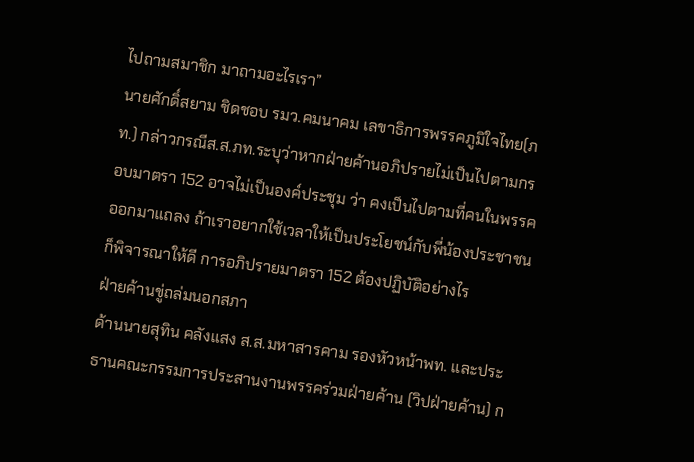ไปถามสมาชิก มาถามอะไรเรา”
นายศักดิ์สยาม ชิดชอบ รมว.คมนาคม เลขาธิการพรรคภูมิใจไทย(ภท.) กล่าวกรณีส.ส.ภท.ระบุว่าหากฝ่ายค้านอภิปรายไม่เป็นไปตามกรอบมาตรา 152 อาจไม่เป็นองค์ประชุม ว่า คงเป็นไปตามที่คนในพรรคออกมาแถลง ถ้าเราอยากใช้เวลาให้เป็นประโยชน์กับพี่น้องประชาชนก็พิจารณาให้ดี การอภิปรายมาตรา 152 ต้องปฏิบัติอย่างไร
ฝ่ายค้านขู่ถล่มนอกสภา
ด้านนายสุทิน คลังแสง ส.ส.มหาสารคาม รองหัวหน้าพท. และประธานคณะกรรมการประสานงานพรรคร่วมฝ่ายค้าน (วิปฝ่ายค้าน) ก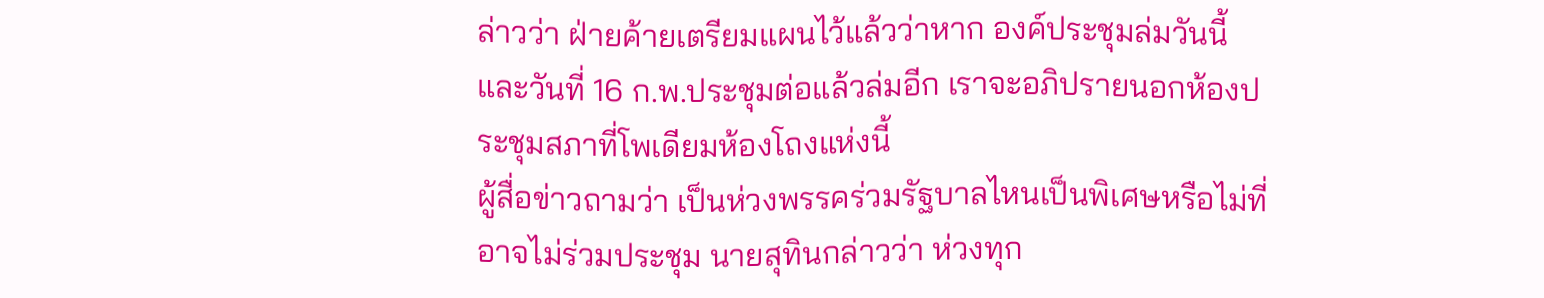ล่าวว่า ฝ่ายค้ายเตรียมแผนไว้แล้วว่าหาก องค์ประชุมล่มวันนี้ และวันที่ 16 ก.พ.ประชุมต่อแล้วล่มอีก เราจะอภิปรายนอกห้องประชุมสภาที่โพเดียมห้องโถงแห่งนี้
ผู้สื่อข่าวถามว่า เป็นห่วงพรรคร่วมรัฐบาลไหนเป็นพิเศษหรือไม่ที่อาจไม่ร่วมประชุม นายสุทินกล่าวว่า ห่วงทุก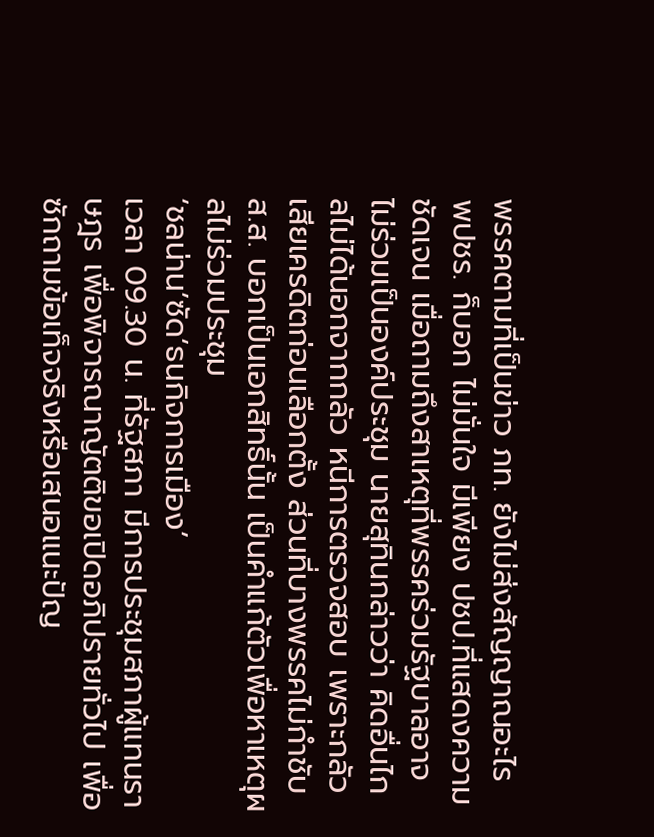พรรคตามที่เป็นข่าว ภท. ยังไม่ส่งสัญญาณอะไร พปชร. ก็บอก ไม่มั่นใจ มีเพียง ปชป.ที่แสดงความชัดเจน เมื่อถามถึงสาเหตุที่พรรคร่วมรัฐบาลอาจ ไม่ร่วมเป็นองค์ประชุม นายสุทินกล่าวว่า คิดอื่นไกลไม่ได้นอกจากกลัว หนีการตรวจสอบ เพราะกลัวเสียเครดิตก่อนเลือกตั้ง ส่วนที่บางพรรคไม่กำชับส.ส. บอกเป็นเอกสิทธิ์นั้น เป็นคำแก้ตัวเพื่อหาเหตุผลไม่ร่วมประชุม
‘ชลน่าน’ซัด‘ธนกิจการเมือง’
เวลา 09.30 น. ที่รัฐสภา มีการประชุมสภาผู้แทนราษฎร เพื่อพิจารณาญัตติขอเปิดอภิปรายทั่วไป เพื่อซักถามข้อเท็จจริงหรือเสนอแนะปัญ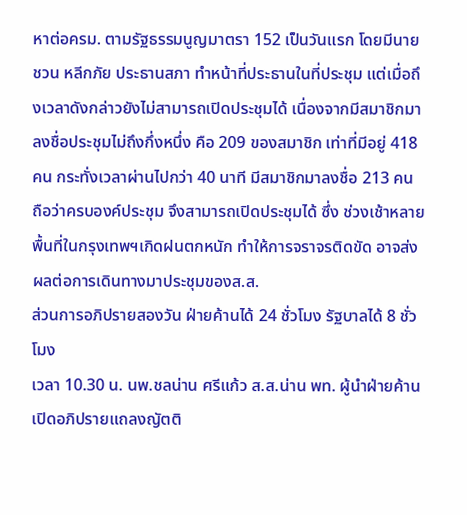หาต่อครม. ตามรัฐธรรมนูญมาตรา 152 เป็นวันแรก โดยมีนายชวน หลีกภัย ประธานสภา ทำหน้าที่ประธานในที่ประชุม แต่เมื่อถึงเวลาดังกล่าวยังไม่สามารถเปิดประชุมได้ เนื่องจากมีสมาชิกมาลงชื่อประชุมไม่ถึงกึ่งหนึ่ง คือ 209 ของสมาชิก เท่าที่มีอยู่ 418 คน กระทั่งเวลาผ่านไปกว่า 40 นาที มีสมาชิกมาลงชื่อ 213 คน ถือว่าครบองค์ประชุม จึงสามารถเปิดประชุมได้ ซึ่ง ช่วงเช้าหลายพื้นที่ในกรุงเทพฯเกิดฝนตกหนัก ทำให้การจราจรติดขัด อาจส่งผลต่อการเดินทางมาประชุมของส.ส.
ส่วนการอภิปรายสองวัน ฝ่ายค้านได้ 24 ชั่วโมง รัฐบาลได้ 8 ชั่วโมง
เวลา 10.30 น. นพ.ชลน่าน ศรีแก้ว ส.ส.น่าน พท. ผู้นำฝ่ายค้าน เปิดอภิปรายแถลงญัตติ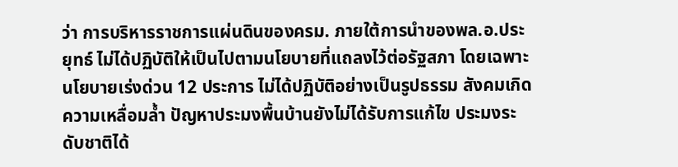ว่า การบริหารราชการแผ่นดินของครม. ภายใต้การนำของพล.อ.ประยุทธ์ ไม่ได้ปฏิบัติให้เป็นไปตามนโยบายที่แถลงไว้ต่อรัฐสภา โดยเฉพาะนโยบายเร่งด่วน 12 ประการ ไม่ได้ปฏิบัติอย่างเป็นรูปธรรม สังคมเกิดความเหลื่อมล้ำ ปัญหาประมงพื้นบ้านยังไม่ได้รับการแก้ไข ประมงระดับชาติได้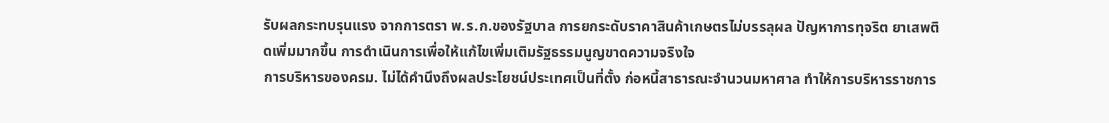รับผลกระทบรุนแรง จากการตรา พ.ร.ก.ของรัฐบาล การยกระดับราคาสินค้าเกษตรไม่บรรลุผล ปัญหาการทุจริต ยาเสพติดเพิ่มมากขึ้น การดำเนินการเพื่อให้แก้ไขเพิ่มเติมรัฐธรรมนูญขาดความจริงใจ
การบริหารของครม. ไม่ได้คำนึงถึงผลประโยชน์ประเทศเป็นที่ตั้ง ก่อหนี้สาธารณะจำนวนมหาศาล ทำให้การบริหารราชการ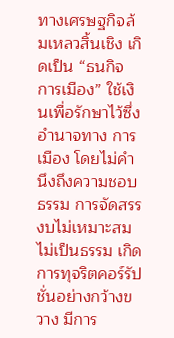ทางเศรษฐกิจล้มเหลวสิ้นเชิง เกิดเป็น “ธนกิจ การเมือง” ใช้เงินเพื่อรักษาไว้ซึ่งอำนาจทาง การเมือง โดยไม่คำนึงถึงความชอบธรรม การจัดสรรงบไม่เหมาะสม ไม่เป็นธรรม เกิดการทุจริตคอร์รัปชั่นอย่างกว้างขวาง มีการ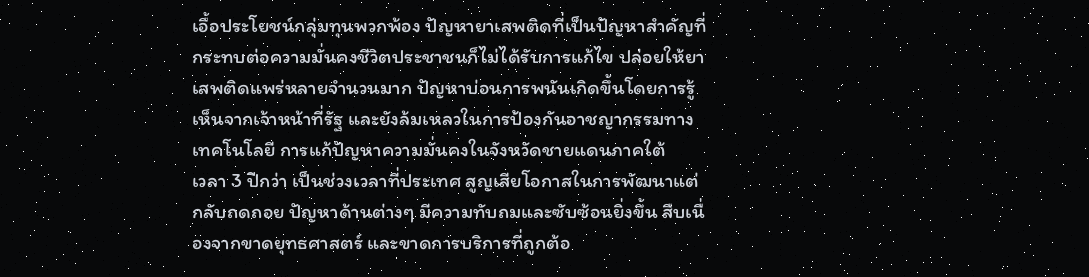เอื้อประโยชน์กลุ่มทุนพวกพ้อง ปัญหายาเสพติดที่เป็นปัญหาสำคัญที่กระทบต่อความมั่นคงชีวิตประชาชนก็ไม่ได้รับการแก้ไข ปล่อยให้ยาเสพติดแพร่หลายจำนวนมาก ปัญหาบ่อนการพนันเกิดขึ้นโดยการรู้เห็นจากเจ้าหน้าที่รัฐ และยังล้มเหลวในการป้องกันอาชญากรรมทางเทคโนโลยี การแก้ปัญหาความมั่นคงในจังหวัดชายแดนภาคใต้
เวลา 3 ปีกว่า เป็นช่วงเวลาที่ประเทศ สูญเสียโอกาสในการพัฒนาแต่กลับถดถอย ปัญหาด้านต่างๆ มีความทับถมและซับซ้อนยิ่งขึ้น สืบเนื่องจากขาดยุทธศาสตร์ และขาดการบริการที่ถูกต้อ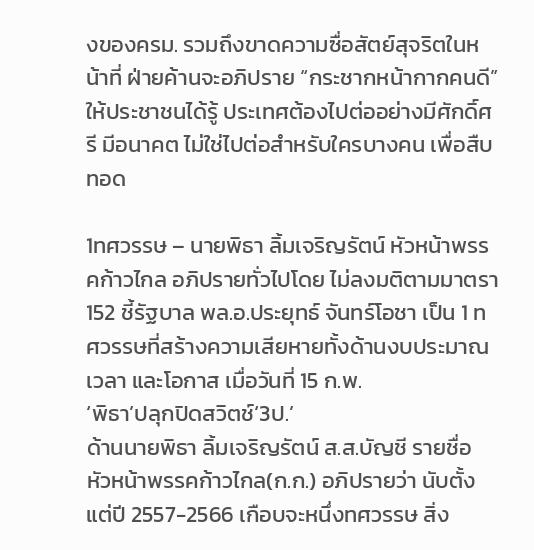งของครม. รวมถึงขาดความซื่อสัตย์สุจริตในหน้าที่ ฝ่ายค้านจะอภิปราย “กระชากหน้ากากคนดี” ให้ประชาชนได้รู้ ประเทศต้องไปต่ออย่างมีศักดิ์ศรี มีอนาคต ไม่ใช่ไปต่อสำหรับใครบางคน เพื่อสืบทอด

1ทศวรรษ – นายพิธา ลิ้มเจริญรัตน์ หัวหน้าพรรคก้าวไกล อภิปรายทั่วไปโดย ไม่ลงมติตามมาตรา 152 ชี้รัฐบาล พล.อ.ประยุทธ์ จันทร์โอชา เป็น 1 ทศวรรษที่สร้างความเสียหายทั้งด้านงบประมาณ เวลา และโอกาส เมื่อวันที่ 15 ก.พ.
‘พิธา’ปลุกปิดสวิตช์‘3ป.’
ด้านนายพิธา ลิ้มเจริญรัตน์ ส.ส.บัญชี รายชื่อ หัวหน้าพรรคก้าวไกล(ก.ก.) อภิปรายว่า นับตั้งแต่ปี 2557-2566 เกือบจะหนึ่งทศวรรษ สิ่ง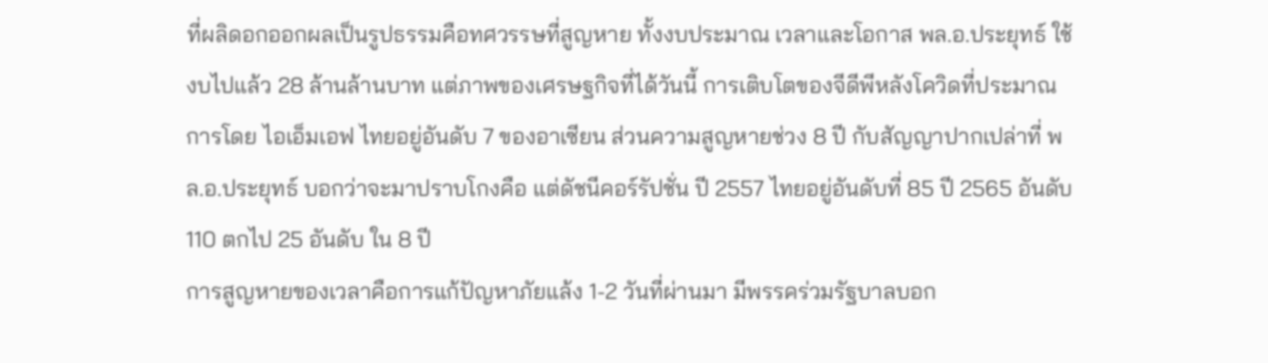ที่ผลิดอกออกผลเป็นรูปธรรมคือทศวรรษที่สูญหาย ทั้งงบประมาณ เวลาและโอกาส พล.อ.ประยุทธ์ ใช้งบไปแล้ว 28 ล้านล้านบาท แต่ภาพของเศรษฐกิจที่ได้วันนี้ การเติบโตของจีดีพีหลังโควิดที่ประมาณการโดย ไอเอ็มเอฟ ไทยอยู่อันดับ 7 ของอาเซียน ส่วนความสูญหายช่วง 8 ปี กับสัญญาปากเปล่าที่ พล.อ.ประยุทธ์ บอกว่าจะมาปราบโกงคือ แต่ดัชนีคอร์รัปชั่น ปี 2557 ไทยอยู่อันดับที่ 85 ปี 2565 อันดับ 110 ตกไป 25 อันดับ ใน 8 ปี
การสูญหายของเวลาคือการแก้ปัญหาภัยแล้ง 1-2 วันที่ผ่านมา มีพรรคร่วมรัฐบาลบอก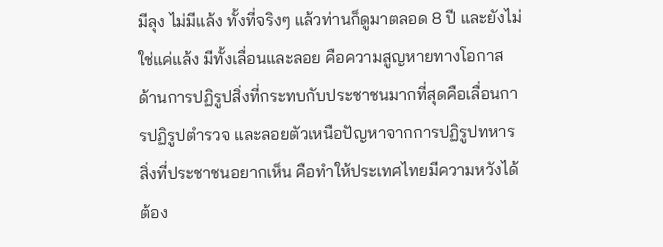มีลุง ไม่มีแล้ง ทั้งที่จริงๆ แล้วท่านก็ดูมาตลอด 8 ปี และยังไม่ใช่แค่แล้ง มีทั้งเลื่อนและลอย คือความสูญหายทางโอกาส ด้านการปฏิรูปสิ่งที่กระทบกับประชาชนมากที่สุดคือเลื่อนการปฏิรูปตำรวจ และลอยตัวเหนือปัญหาจากการปฏิรูปทหาร
สิ่งที่ประชาชนอยากเห็น คือทำให้ประเทศไทยมีความหวังได้ ต้อง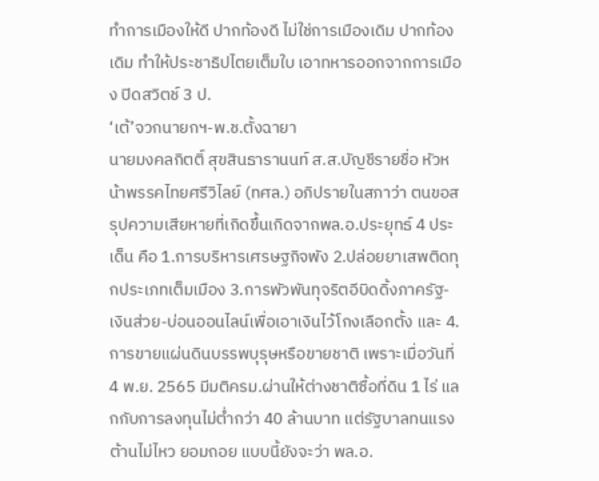ทำการเมืองให้ดี ปากท้องดี ไม่ใช่การเมืองเดิม ปากท้องเดิม ทำให้ประชาธิปไตยเต็มใบ เอาทหารออกจากการเมือง ปิดสวิตช์ 3 ป.
‘เต้’จวกนายกฯ-พ.ช.ตั้งฉายา
นายมงคลกิตติ์ สุขสินธารานนท์ ส.ส.บัญชีรายชื่อ หัวหน้าพรรคไทยศรีวิไลย์ (ทศล.) อภิปรายในสภาว่า ตนขอสรุปความเสียหายที่เกิดขึ้นเกิดจากพล.อ.ประยุทธ์ 4 ประเด็น คือ 1.การบริหารเศรษฐกิจพัง 2.ปล่อยยาเสพติดทุกประเภทเต็มเมือง 3.การพัวพันทุจริตอีบิดดิ้งภาครัฐ-เงินส่วย-บ่อนออนไลน์เพื่อเอาเงินไว้โกงเลือกตั้ง และ 4.การขายแผ่นดินบรรพบุรุษหรือขายชาติ เพราะเมื่อวันที่ 4 พ.ย. 2565 มีมติครม.ผ่านให้ต่างชาติซื้อที่ดิน 1 ไร่ แลกกับการลงทุนไม่ต่ำกว่า 40 ล้านบาท แต่รัฐบาลทนแรงต้านไม่ไหว ยอมถอย แบบนี้ยังจะว่า พล.อ.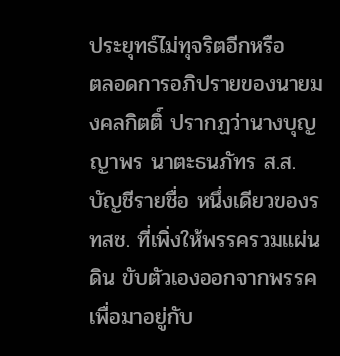ประยุทธ์ไม่ทุจริตอีกหรือ
ตลอดการอภิปรายของนายมงคลกิตติ์ ปรากฏว่านางบุญญาพร นาตะธนภัทร ส.ส. บัญชีรายชื่อ หนึ่งเดียวของรทสช. ที่เพิ่งให้พรรครวมแผ่นดิน ขับตัวเองออกจากพรรค เพื่อมาอยู่กับ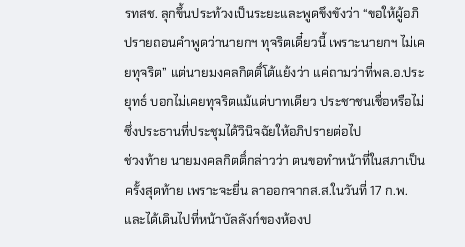รทสช. ลุกขึ้นประท้วงเป็นระยะและพูดขึงขังว่า “ขอให้ผู้อภิปรายถอนคำพูดว่านายกฯ ทุจริตเดี๋ยวนี้ เพราะนายกฯ ไม่เคยทุจริต” แต่นายมงคลกิตติ์โต้แย้งว่า แค่ถามว่าที่พล.อ.ประยุทธ์ บอกไม่เคยทุจริตแม้แต่บาทเดียว ประชาชนเชื่อหรือไม่ ซึ่งประธานที่ประชุมได้วินิจฉัยให้อภิปรายต่อไป
ช่วงท้าย นายมงคลกิตติ์กล่าวว่า ตนขอทำหน้าที่ในสภาเป็นครั้งสุดท้าย เพราะจะยื่น ลาออกจากส.ส.ในวันที่ 17 ก.พ. และได้เดินไปที่หน้าบัลลังก์ของห้องป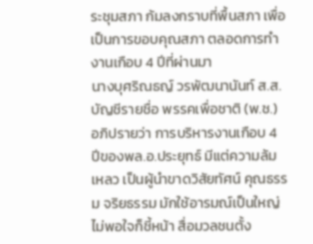ระชุมสภา ก้มลงกราบที่พื้นสภา เพื่อเป็นการขอบคุณสภา ตลอดการทำงานเกือบ 4 ปีที่ผ่านมา
นางบุศริณธญ์ วรพัฒนานันท์ ส.ส.บัญชีรายชื่อ พรรคเพื่อชาติ (พ.ช.) อภิปรายว่า การบริหารงานเกือบ 4 ปีของพล.อ.ประยุทธ์ มีแต่ความล้มเหลว เป็นผู้นำขาดวิสัยทัศน์ คุณธรรม จริยธรรม มักใช้อารมณ์เป็นใหญ่ ไม่พอใจก็ชี้หน้า สื่อมวลชนตั้ง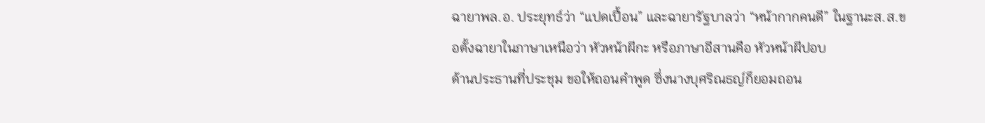ฉายาพล.อ. ประยุทธ์ว่า “แปดเปื้อน” และฉายารัฐบาลว่า “หน้ากากคนดี” ในฐานะส.ส.ขอตั้งฉายาในภาษาเหนือว่า หัวหน้าผีกะ หรือภาษาอีสานคือ หัวหน้าผีปอบ
ด้านประธานที่ประชุม ขอให้ถอนคำพูด ซึ่งนางบุศริณธญ์ก็ยอมถอน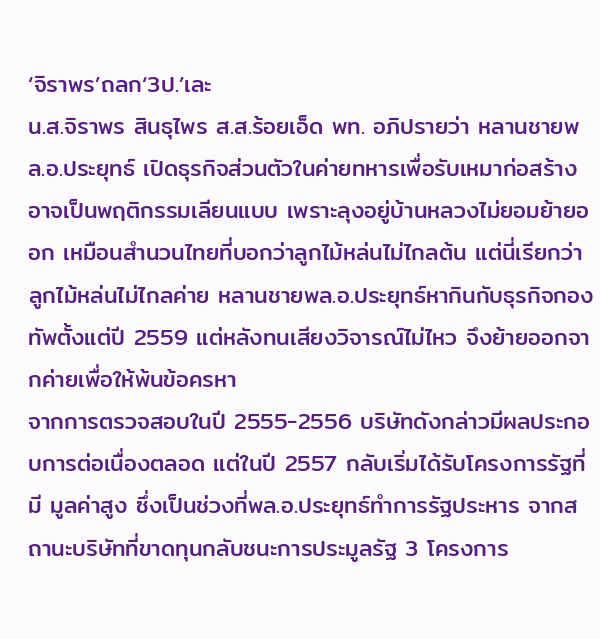‘จิราพร’ถลก‘3ป.’เละ
น.ส.จิราพร สินธุไพร ส.ส.ร้อยเอ็ด พท. อภิปรายว่า หลานชายพล.อ.ประยุทธ์ เปิดธุรกิจส่วนตัวในค่ายทหารเพื่อรับเหมาก่อสร้าง อาจเป็นพฤติกรรมเลียนแบบ เพราะลุงอยู่บ้านหลวงไม่ยอมย้ายออก เหมือนสำนวนไทยที่บอกว่าลูกไม้หล่นไม่ไกลต้น แต่นี่เรียกว่าลูกไม้หล่นไม่ไกลค่าย หลานชายพล.อ.ประยุทธ์หากินกับธุรกิจกองทัพตั้งแต่ปี 2559 แต่หลังทนเสียงวิจารณ์ไม่ไหว จึงย้ายออกจากค่ายเพื่อให้พ้นข้อครหา
จากการตรวจสอบในปี 2555-2556 บริษัทดังกล่าวมีผลประกอบการต่อเนื่องตลอด แต่ในปี 2557 กลับเริ่มได้รับโครงการรัฐที่มี มูลค่าสูง ซึ่งเป็นช่วงที่พล.อ.ประยุทธ์ทำการรัฐประหาร จากสถานะบริษัทที่ขาดทุนกลับชนะการประมูลรัฐ 3 โครงการ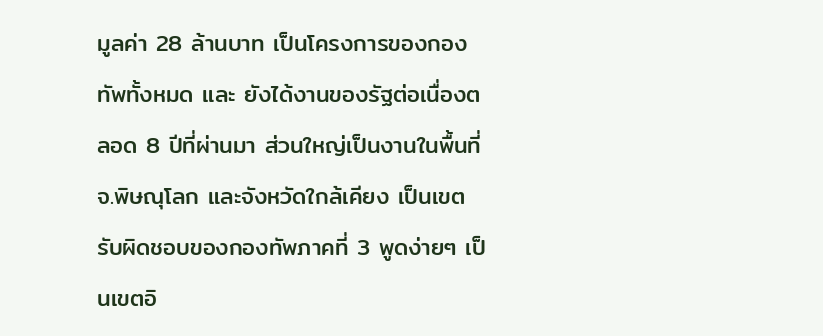มูลค่า 28 ล้านบาท เป็นโครงการของกองทัพทั้งหมด และ ยังได้งานของรัฐต่อเนื่องตลอด 8 ปีที่ผ่านมา ส่วนใหญ่เป็นงานในพื้นที่จ.พิษณุโลก และจังหวัดใกล้เคียง เป็นเขตรับผิดชอบของกองทัพภาคที่ 3 พูดง่ายๆ เป็นเขตอิ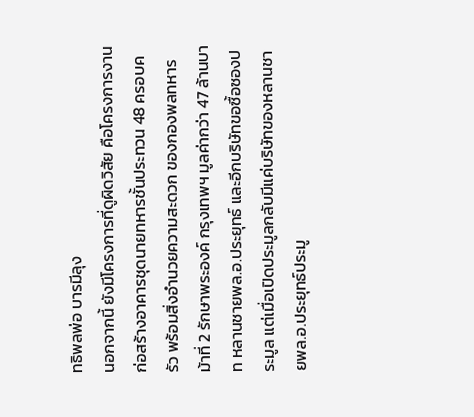ทธิพลพ่อ บารมีลุง
นอกจากนี้ ยังมีโครงการที่ดูผิดวิสัย คือโครงการงานก่อสร้างอาคารชุดนายทหารชั้นประทวน 48 ครอบครัว พร้อมสิ่งอำนวยความสะดวก ของกองพลทหารม้าที่ 2 รักษาพระองค์ กรุงเทพฯ มูลค่ากว่า 47 ล้านบาท หลานชายพล.อ.ประยุทธ์ และอีกบริษัทขอซื้อซองประมูล แต่เมื่อเปิดประมูลกลับมีแค่บริษัทของหลานชายพล.อ.ประยุทธ์ประมู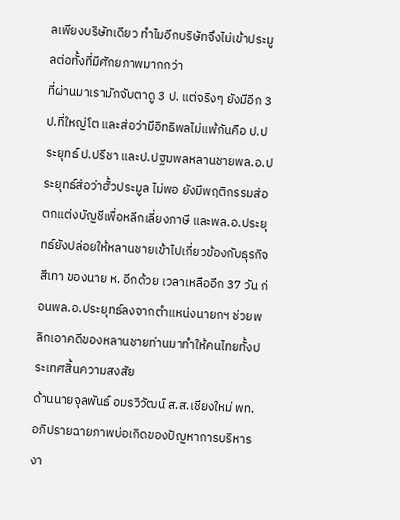ลเพียงบริษัทเดียว ทำไมอีกบริษัทจึงไม่เข้าประมูลต่อทั้งที่มีศักยภาพมากกว่า
ที่ผ่านมาเรามักจับตาดู 3 ป. แต่จริงๆ ยังมีอีก 3 ป.ที่ใหญ่โต และส่อว่ามีอิทธิพลไม่แพ้กันคือ ป.ประยุทธ์ ป.ปรีชา และป.ปฐมพลหลานชายพล.อ.ประยุทธ์ส่อว่าฮั้วประมูล ไม่พอ ยังมีพฤติกรรมส่อตกแต่งบัญชีเพื่อหลีกเลี่ยงภาษี และพล.อ.ประยุทธ์ยังปล่อยให้หลานชายเข้าไปเกี่ยวข้องกับธุรกิจสีเทา ของนาย ห. อีกด้วย เวลาเหลืออีก 37 วัน ก่อนพล.อ.ประยุทธ์ลงจากตำแหน่งนายกฯ ช่วยพลิกเอาคดีของหลานชายท่านมาทำให้คนไทยทั้งประเทศสิ้นความสงสัย
ด้านนายจุลพันธ์ อมรวิวัฒน์ ส.ส.เชียงใหม่ พท. อภิปรายฉายภาพบ่อเกิดของปัญหาการบริหารงา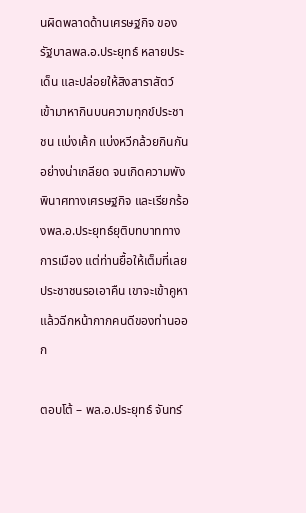นผิดพลาดด้านเศรษฐกิจ ของรัฐบาลพล.อ.ประยุทธ์ หลายประเด็น และปล่อยให้สิงสาราสัตว์ เข้ามาหากินบนความทุกข์ประชาชน เเบ่งเค้ก แบ่งหวีกล้วยกินกันอย่างน่าเกลียด จนเกิดความพังพินาศทางเศรษฐกิจ และเรียกร้องพล.อ.ประยุทธ์ยุติบทบาททางการเมือง แต่ท่านยื้อให้เต็มที่เลย ประชาชนรอเอาคืน เขาจะเข้าคูหา แล้วฉีกหน้ากากคนดีของท่านออก

ตอบโต้ – พล.อ.ประยุทธ์ จันทร์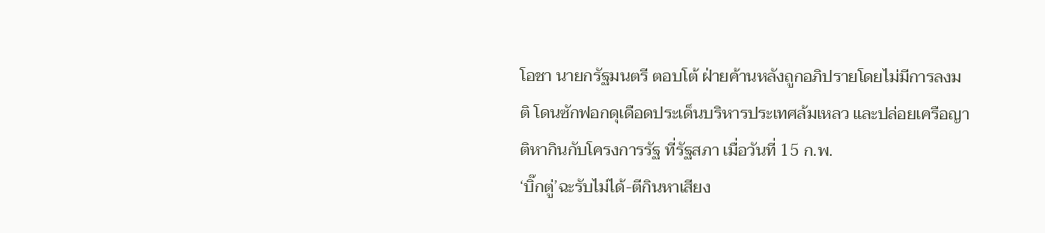โอชา นายกรัฐมนตรี ตอบโต้ ฝ่ายค้านหลังถูกอภิปรายโดยไม่มีการลงมติ โดนซักฟอกดุเดือดประเด็นบริหารประเทศล้มเหลว และปล่อยเครือญาติหากินกับโครงการรัฐ ที่รัฐสภา เมื่อวันที่ 15 ก.พ.
‘บิ๊กตู่’ฉะรับไม่ได้-ตีกินหาเสียง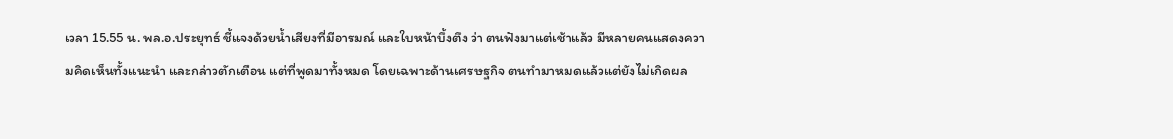เวลา 15.55 น. พล.อ.ประยุทธ์ ชี้แจงด้วยน้ำเสียงที่มีอารมณ์ และใบหน้าบึ้งตึง ว่า ตนฟังมาแต่เช้าแล้ว มีหลายคนแสดงความคิดเห็นทั้งแนะนำ และกล่าวตักเตือน แต่ที่พูดมาทั้งหมด โดยเฉพาะด้านเศรษฐกิจ ตนทำมาหมดแล้วแต่ยังไม่เกิดผล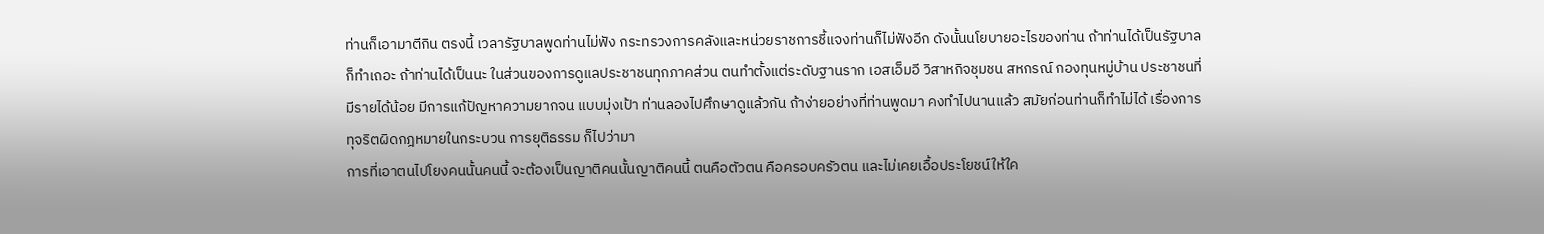ท่านก็เอามาตีกิน ตรงนี้ เวลารัฐบาลพูดท่านไม่ฟัง กระทรวงการคลังและหน่วยราชการชี้แจงท่านก็ไม่ฟังอีก ดังนั้นนโยบายอะไรของท่าน ถ้าท่านได้เป็นรัฐบาลก็ทำเถอะ ถ้าท่านได้เป็นนะ ในส่วนของการดูแลประชาชนทุกภาคส่วน ตนทำตั้งแต่ระดับฐานราก เอสเอ็มอี วิสาหกิจชุมชน สหกรณ์ กองทุนหมู่บ้าน ประชาชนที่มีรายได้น้อย มีการแก้ปัญหาความยากจน แบบมุ่งเป้า ท่านลองไปศึกษาดูแล้วกัน ถ้าง่ายอย่างที่ท่านพูดมา คงทำไปนานแล้ว สมัยก่อนท่านก็ทำไม่ได้ เรื่องการทุจริตผิดกฎหมายในกระบวน การยุติธรรม ก็ไปว่ามา
การที่เอาตนไปโยงคนนั้นคนนี้ จะต้องเป็นญาติคนนั้นญาติคนนี้ ตนคือตัวตน คือครอบครัวตน และไม่เคยเอื้อประโยชน์ให้ใค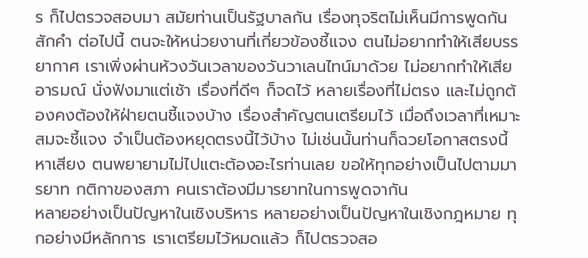ร ก็ไปตรวจสอบมา สมัยท่านเป็นรัฐบาลกัน เรื่องทุจริตไม่เห็นมีการพูดกันสักคำ ต่อไปนี้ ตนจะให้หน่วยงานที่เกี่ยวข้องชี้แจง ตนไม่อยากทำให้เสียบรรยากาศ เราเพิ่งผ่านห้วงวันเวลาของวันวาเลนไทน์มาด้วย ไม่อยากทำให้เสียอารมณ์ นั่งฟังมาแต่เช้า เรื่องที่ดีๆ ก็จดไว้ หลายเรื่องที่ไม่ตรง และไม่ถูกต้องคงต้องให้ฝ่ายตนชี้แจงบ้าง เรื่องสำคัญตนเตรียมไว้ เมื่อถึงเวลาที่เหมาะสมจะชี้แจง จำเป็นต้องหยุดตรงนี้ไว้บ้าง ไม่เช่นนั้นท่านก็ฉวยโอกาสตรงนี้หาเสียง ตนพยายามไม่ไปแตะต้องอะไรท่านเลย ขอให้ทุกอย่างเป็นไปตามมารยาท กติกาของสภา คนเราต้องมีมารยาทในการพูดจากัน
หลายอย่างเป็นปัญหาในเชิงบริหาร หลายอย่างเป็นปัญหาในเชิงกฎหมาย ทุกอย่างมีหลักการ เราเตรียมไว้หมดแล้ว ก็ไปตรวจสอ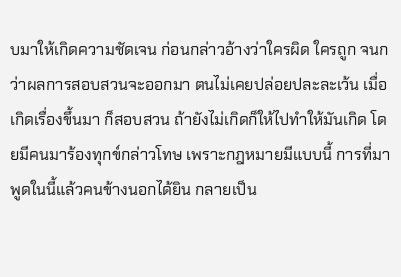บมาให้เกิดความชัดเจน ก่อนกล่าวอ้างว่าใครผิด ใครถูก จนกว่าผลการสอบสวนจะออกมา ตนไม่เคยปล่อยปละละเว้น เมื่อเกิดเรื่องขึ้นมา ก็สอบสวน ถ้ายังไม่เกิดก็ให้ไปทำให้มันเกิด โดยมีคนมาร้องทุกข์กล่าวโทษ เพราะกฎหมายมีแบบนี้ การที่มาพูดในนี้แล้วคนข้างนอกได้ยิน กลายเป็น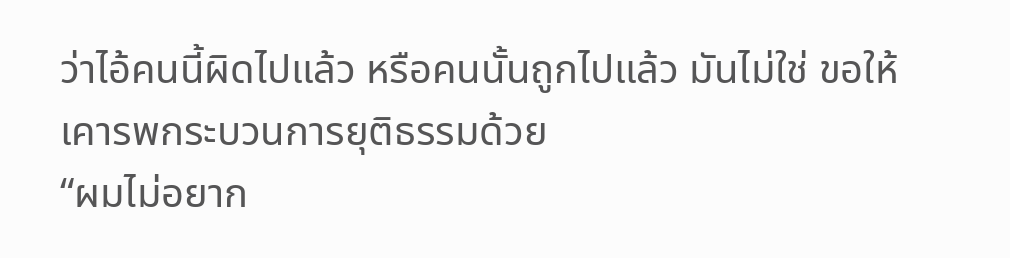ว่าไอ้คนนี้ผิดไปแล้ว หรือคนนั้นถูกไปแล้ว มันไม่ใช่ ขอให้เคารพกระบวนการยุติธรรมด้วย
“ผมไม่อยาก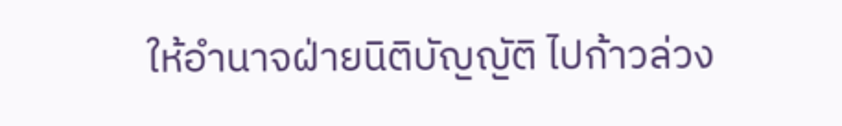ให้อำนาจฝ่ายนิติบัญญัติ ไปก้าวล่วง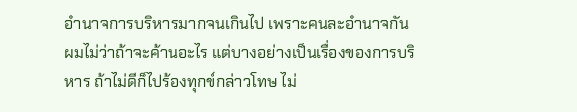อำนาจการบริหารมากจนเกินไป เพราะคนละอำนาจกัน ผมไม่ว่าถ้าจะค้านอะไร แต่บางอย่างเป็นเรื่องของการบริหาร ถ้าไม่ดีก็ไปร้องทุกข์กล่าวโทษ ไม่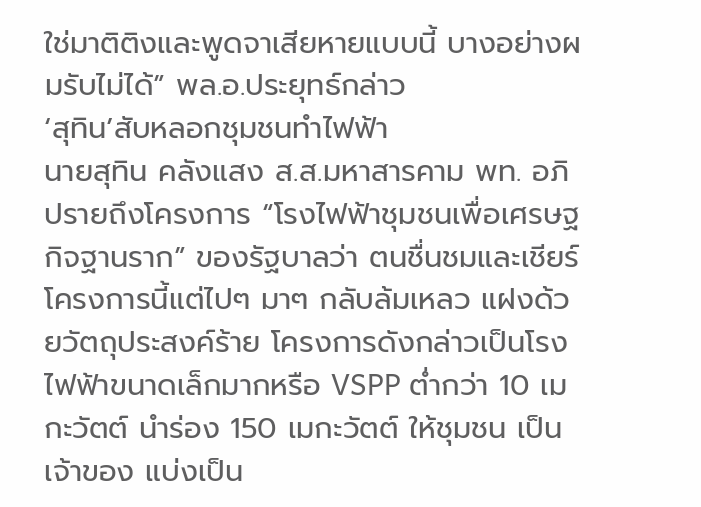ใช่มาติติงและพูดจาเสียหายแบบนี้ บางอย่างผมรับไม่ได้” พล.อ.ประยุทธ์กล่าว
‘สุทิน’สับหลอกชุมชนทำไฟฟ้า
นายสุทิน คลังแสง ส.ส.มหาสารคาม พท. อภิปรายถึงโครงการ “โรงไฟฟ้าชุมชนเพื่อเศรษฐกิจฐานราก” ของรัฐบาลว่า ตนชื่นชมและเชียร์โครงการนี้แต่ไปๆ มาๆ กลับล้มเหลว แฝงด้วยวัตถุประสงค์ร้าย โครงการดังกล่าวเป็นโรงไฟฟ้าขนาดเล็กมากหรือ VSPP ต่ำกว่า 10 เมกะวัตต์ นำร่อง 150 เมกะวัตต์ ให้ชุมชน เป็นเจ้าของ แบ่งเป็น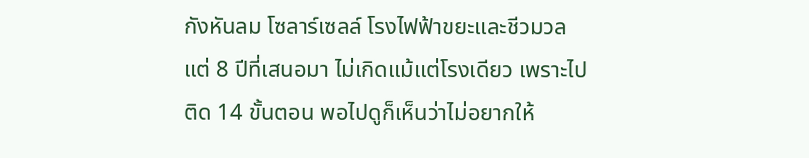กังหันลม โซลาร์เซลล์ โรงไฟฟ้าขยะและชีวมวล แต่ 8 ปีที่เสนอมา ไม่เกิดแม้แต่โรงเดียว เพราะไปติด 14 ขั้นตอน พอไปดูก็เห็นว่าไม่อยากให้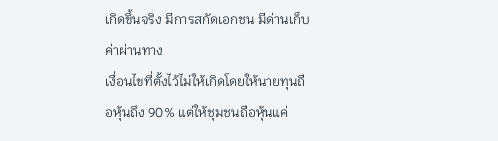เกิดขึ้นจริง มีการสกัดเอกชน มีด่านเก็บค่าผ่านทาง
เงื่อนไขที่ตั้งไว้ไม่ให้เกิดโดยให้นายทุนถือหุ้นถึง 90% แต่ให้ชุมชนถือหุ้นแค่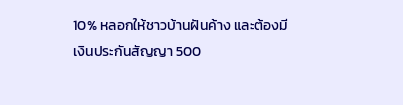10% หลอกให้ชาวบ้านฝันค้าง และต้องมีเงินประกันสัญญา 500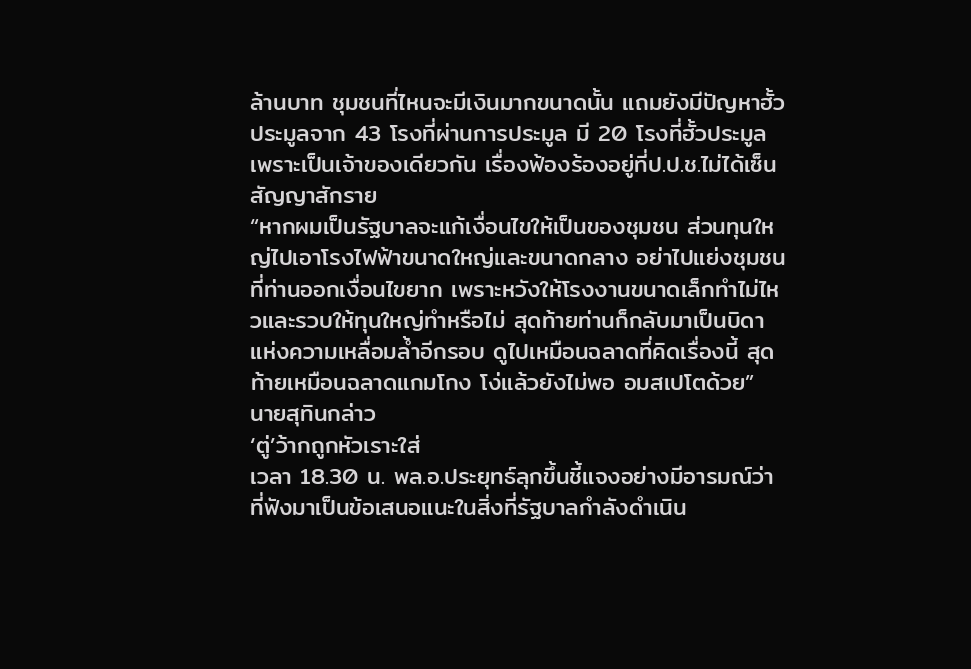ล้านบาท ชุมชนที่ไหนจะมีเงินมากขนาดนั้น แถมยังมีปัญหาฮั้วประมูลจาก 43 โรงที่ผ่านการประมูล มี 20 โรงที่ฮั้วประมูลเพราะเป็นเจ้าของเดียวกัน เรื่องฟ้องร้องอยู่ที่ป.ป.ช.ไม่ได้เซ็นสัญญาสักราย
“หากผมเป็นรัฐบาลจะแก้เงื่อนไขให้เป็นของชุมชน ส่วนทุนใหญ่ไปเอาโรงไฟฟ้าขนาดใหญ่และขนาดกลาง อย่าไปแย่งชุมชน ที่ท่านออกเงื่อนไขยาก เพราะหวังให้โรงงานขนาดเล็กทำไม่ไหวและรวบให้ทุนใหญ่ทำหรือไม่ สุดท้ายท่านก็กลับมาเป็นบิดาแห่งความเหลื่อมล้ำอีกรอบ ดูไปเหมือนฉลาดที่คิดเรื่องนี้ สุดท้ายเหมือนฉลาดแกมโกง โง่แล้วยังไม่พอ อมสเปโตด้วย” นายสุทินกล่าว
‘ตู่’ว้ากถูกหัวเราะใส่
เวลา 18.30 น. พล.อ.ประยุทธ์ลุกขึ้นชี้แจงอย่างมีอารมณ์ว่า ที่ฟังมาเป็นข้อเสนอแนะในสิ่งที่รัฐบาลกำลังดำเนิน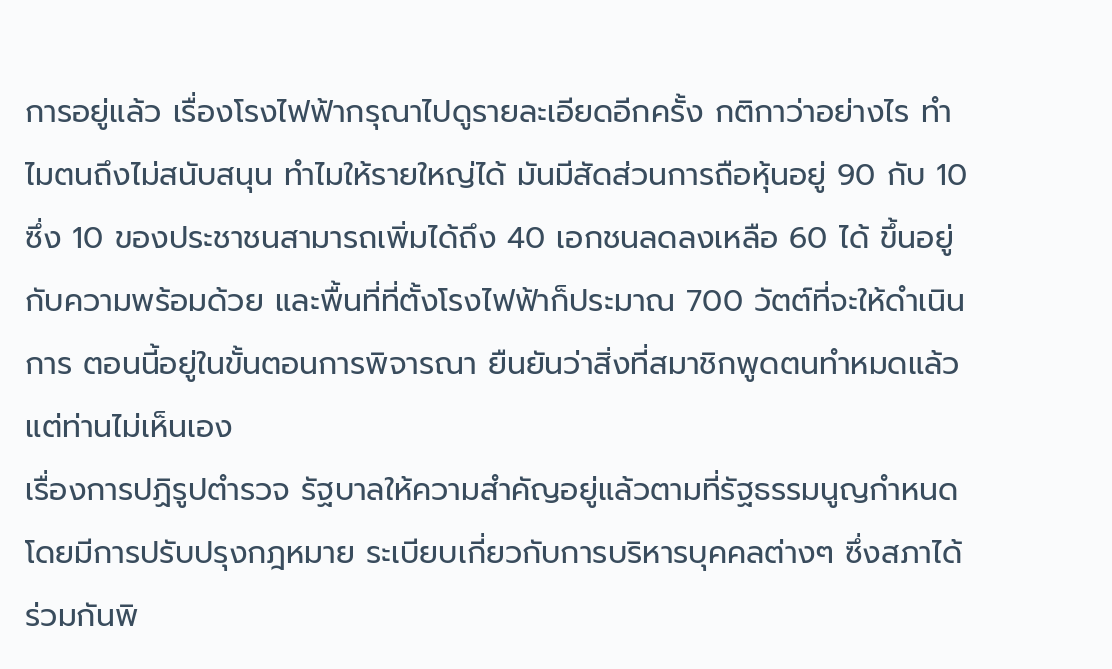การอยู่แล้ว เรื่องโรงไฟฟ้ากรุณาไปดูรายละเอียดอีกครั้ง กติกาว่าอย่างไร ทำไมตนถึงไม่สนับสนุน ทำไมให้รายใหญ่ได้ มันมีสัดส่วนการถือหุ้นอยู่ 90 กับ 10 ซึ่ง 10 ของประชาชนสามารถเพิ่มได้ถึง 40 เอกชนลดลงเหลือ 60 ได้ ขึ้นอยู่กับความพร้อมด้วย และพื้นที่ที่ตั้งโรงไฟฟ้าก็ประมาณ 700 วัตต์ที่จะให้ดำเนินการ ตอนนี้อยู่ในขั้นตอนการพิจารณา ยืนยันว่าสิ่งที่สมาชิกพูดตนทำหมดแล้ว แต่ท่านไม่เห็นเอง
เรื่องการปฏิรูปตำรวจ รัฐบาลให้ความสำคัญอยู่แล้วตามที่รัฐธรรมนูญกำหนด โดยมีการปรับปรุงกฎหมาย ระเบียบเกี่ยวกับการบริหารบุคคลต่างๆ ซึ่งสภาได้ร่วมกันพิ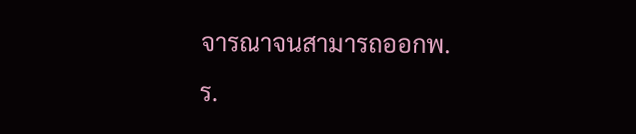จารณาจนสามารถออกพ.ร.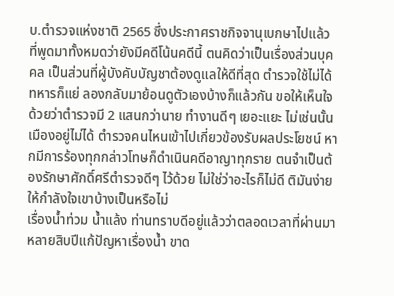บ.ตำรวจแห่งชาติ 2565 ซึ่งประกาศราชกิจจานุเบกษาไปแล้ว ที่พูดมาทั้งหมดว่ายังมีคดีโน้นคดีนี้ ตนคิดว่าเป็นเรื่องส่วนบุคคล เป็นส่วนที่ผู้บังคับบัญชาต้องดูแลให้ดีที่สุด ตำรวจใช้ไม่ได้ ทหารก็แย่ ลองกลับมาย้อนดูตัวเองบ้างก็แล้วกัน ขอให้เห็นใจด้วยว่าตำรวจมี 2 แสนกว่านาย ทำงานดีๆ เยอะแยะ ไม่เช่นนั้นเมืองอยู่ไม่ได้ ตำรวจคนไหนเข้าไปเกี่ยวข้องรับผลประโยชน์ หากมีการร้องทุกกล่าวโทษก็ดำเนินคดีอาญาทุกราย ตนจำเป็นต้องรักษาศักดิ์ศรีตำรวจดีๆ ไว้ด้วย ไม่ใช่ว่าอะไรก็ไม่ดี ติมันง่าย ให้กำลังใจเขาบ้างเป็นหรือไม่
เรื่องน้ำท่วม น้ำแล้ง ท่านทราบดีอยู่แล้วว่าตลอดเวลาที่ผ่านมาหลายสิบปีแก้ปัญหาเรื่องน้ำ ขาด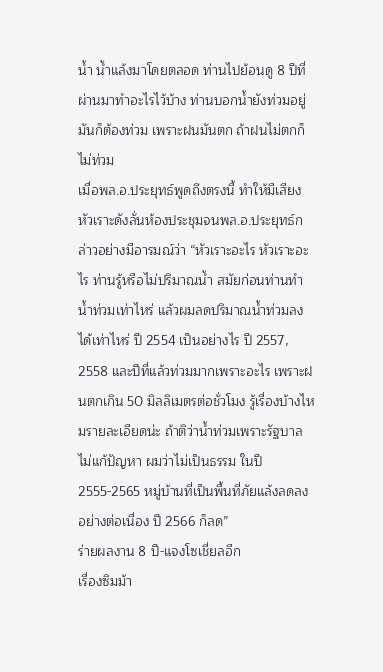น้ำ น้ำแล้งมาโดยตลอด ท่านไปย้อนดู 8 ปีที่ผ่านมาทำอะไรไว้บ้าง ท่านบอกน้ำยังท่วมอยู่ มันก็ต้องท่วม เพราะฝนมันตก ถ้าฝนไม่ตกก็ไม่ท่วม
เมื่อพล.อ.ประยุทธ์พูดถึงตรงนี้ ทำให้มีเสียงหัวเราะดังลั่นห้องประชุมจนพล.อ.ประยุทธ์กล่าวอย่างมีอารมณ์ว่า “หัวเราะอะไร หัวเราะอะไร ท่านรู้หรือไม่ปริมาณน้ำ สมัยก่อนท่านทำน้ำท่วมเท่าไหร่ แล้วผมลดปริมาณน้ำท่วมลงได้เท่าไหร่ ปี 2554 เป็นอย่างไร ปี 2557, 2558 และปีที่แล้วท่วมมากเพราะอะไร เพราะฝนตกเกิน 50 มิลลิเมตรต่อชั่วโมง รู้เรื่องบ้างไหมรายละเอียดน่ะ ถ้าติว่าน้ำท่วมเพราะรัฐบาลไม่แก้ปัญหา ผมว่าไม่เป็นธรรม ในปี 2555-2565 หมู่บ้านที่เป็นพื้นที่ภัยแล้งลดลงอย่างต่อเนื่อง ปี 2566 ก็ลด”
ร่ายผลงาน 8 ปี-แจงโซเชี่ยลอีก
เรื่องซิมม้า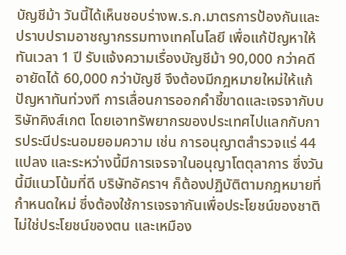บัญชีม้า วันนี้ได้เห็นชอบร่างพ.ร.ก.มาตรการป้องกันและปราบปรามอาชญากรรมทางเทคโนโลยี เพื่อแก้ปัญหาให้ทันเวลา 1 ปี รับแจ้งความเรื่องบัญชีม้า 90,000 กว่าคดี อายัดได้ 60,000 กว่าบัญชี จึงต้องมีกฎหมายใหม่ให้แก้ปัญหาทันท่วงที การเลื่อนการออกคำชี้ขาดและเจรจากับบริษัทคิงส์เกต โดยเอาทรัพยากรของประเทศไปแลกกับการประนีประนอมยอมความ เช่น การอนุญาตสำรวจแร่ 44 แปลง และระหว่างนี้มีการเจรจาในอนุญาโตตุลาการ ซึ่งวันนี้มีแนวโน้มที่ดี บริษัทอัคราฯ ก็ต้องปฏิบัติตามกฎหมายที่กำหนดใหม่ ซึ่งต้องใช้การเจรจากันเพื่อประโยชน์ของชาติ ไม่ใช่ประโยชน์ของตน และเหมือง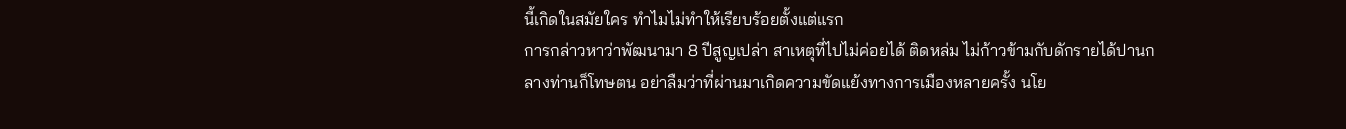นี้เกิดในสมัยใคร ทำไมไม่ทำให้เรียบร้อยตั้งแต่แรก
การกล่าวหาว่าพัฒนามา 8 ปีสูญเปล่า สาเหตุที่ไปไม่ค่อยได้ ติดหล่ม ไม่ก้าวข้ามกับดักรายได้ปานกลางท่านก็โทษตน อย่าลืมว่าที่ผ่านมาเกิดความขัดแย้งทางการเมืองหลายครั้ง นโย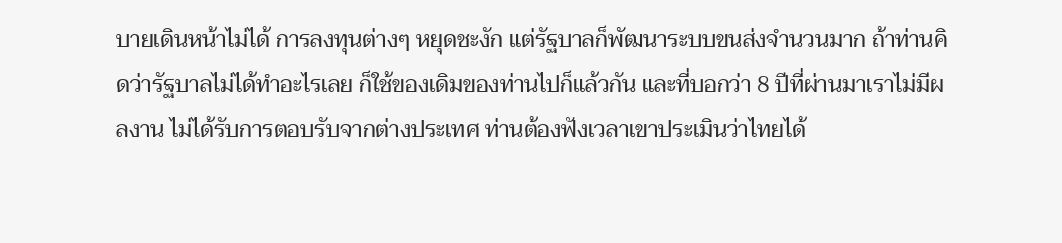บายเดินหน้าไม่ได้ การลงทุนต่างๆ หยุดชะงัก แต่รัฐบาลก็พัฒนาระบบขนส่งจำนวนมาก ถ้าท่านคิดว่ารัฐบาลไม่ได้ทำอะไรเลย ก็ใช้ของเดิมของท่านไปก็แล้วกัน และที่บอกว่า 8 ปีที่ผ่านมาเราไม่มีผลงาน ไม่ได้รับการตอบรับจากต่างประเทศ ท่านต้องฟังเวลาเขาประเมินว่าไทยได้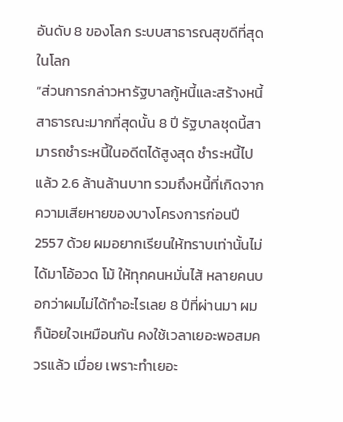อันดับ 8 ของโลก ระบบสาธารณสุขดีที่สุดในโลก
“ส่วนการกล่าวหารัฐบาลกู้หนี้และสร้างหนี้สาธารณะมากที่สุดนั้น 8 ปี รัฐบาลชุดนี้สามารถชำระหนี้ในอดีตได้สูงสุด ชำระหนี้ไปแล้ว 2.6 ล้านล้านบาท รวมถึงหนี้ที่เกิดจากความเสียหายของบางโครงการก่อนปี 2557 ด้วย ผมอยากเรียนให้ทราบเท่านั้นไม่ได้มาโอ้อวด โม้ ให้ทุกคนหมั่นไส้ หลายคนบอกว่าผมไม่ได้ทำอะไรเลย 8 ปีที่ผ่านมา ผมก็น้อยใจเหมือนกัน คงใช้เวลาเยอะพอสมควรแล้ว เมื่อย เพราะทำเยอะ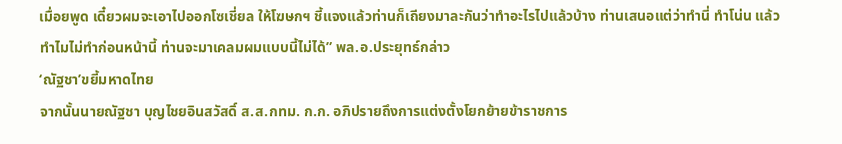เมื่อยพูด เดี๋ยวผมจะเอาไปออกโซเชี่ยล ให้โฆษกฯ ชี้แจงแล้วท่านก็เถียงมาละกันว่าทำอะไรไปแล้วบ้าง ท่านเสนอแต่ว่าทำนี่ ทำโน่น แล้วทำไมไม่ทำก่อนหน้านี้ ท่านจะมาเคลมผมแบบนี้ไม่ได้” พล.อ.ประยุทธ์กล่าว
‘ณัฐชา’ขยี้มหาดไทย
จากนั้นนายณัฐชา บุญไชยอินสวัสดิ์ ส.ส.กทม. ก.ก. อภิปรายถึงการแต่งตั้งโยกย้ายข้าราชการ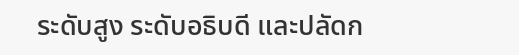ระดับสูง ระดับอธิบดี และปลัดก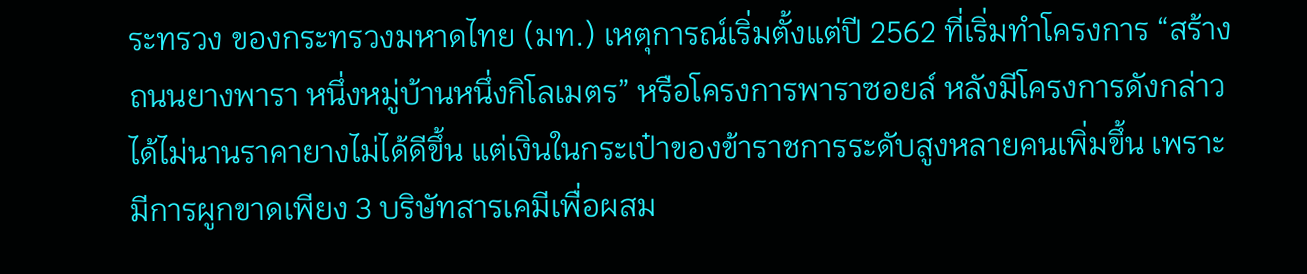ระทรวง ของกระทรวงมหาดไทย (มท.) เหตุการณ์เริ่มตั้งแต่ปี 2562 ที่เริ่มทำโครงการ “สร้างถนนยางพารา หนึ่งหมู่บ้านหนึ่งกิโลเมตร” หรือโครงการพาราซอยล์ หลังมีโครงการดังกล่าวได้ไม่นานราคายางไม่ได้ดีขึ้น แต่เงินในกระเป๋าของข้าราชการระดับสูงหลายคนเพิ่มขึ้น เพราะมีการผูกขาดเพียง 3 บริษัทสารเคมีเพื่อผสม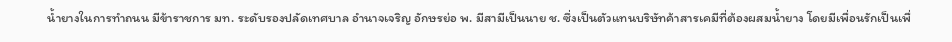น้ำยางในการทำถนน มีข้าราชการ มท. ระดับรองปลัดเทศบาล อำนาจเจริญ อักษรย่อ พ. มีสามีเป็นนาย ช. ซึ่งเป็นตัวแทนบริษัทค้าสารเคมีที่ต้องผสมน้ำยาง โดยมีเพื่อนรักเป็นเพื่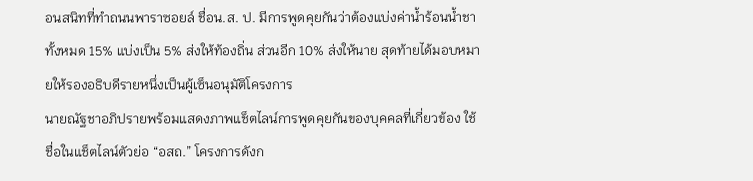อนสนิทที่ทำถนนพาราซอยล์ ชื่อน.ส. ป. มีการพูดคุยกันว่าต้องแบ่งค่าน้ำร้อนน้ำชาทั้งหมด 15% แบ่งเป็น 5% ส่งให้ท้องถิ่น ส่วนอีก 10% ส่งให้นาย สุดท้ายได้มอบหมายให้รองอธิบดีรายหนึ่งเป็นผู้เซ็นอนุมัติโครงการ
นายณัฐชาอภิปรายพร้อมแสดงภาพแช็ตไลน์การพูดคุยกันของบุคคลที่เกี่ยวข้อง ใช้ชื่อในแช็ตไลน์ตัวย่อ “อสถ.” โครงการดังก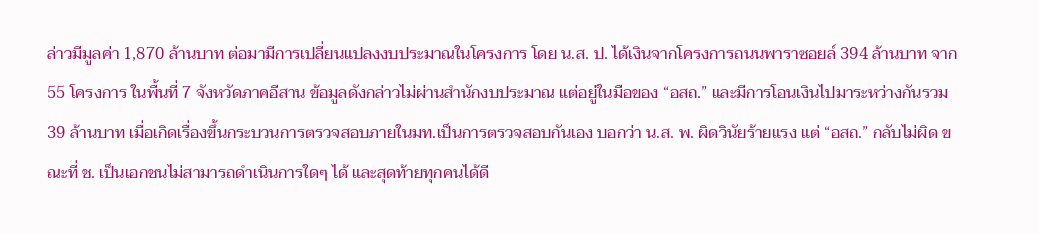ล่าวมีมูลค่า 1,870 ล้านบาท ต่อมามีการเปลี่ยนแปลงงบประมาณในโครงการ โดย น.ส. ป. ได้เงินจากโครงการถนนพาราซอยล์ 394 ล้านบาท จาก 55 โครงการ ในพื้นที่ 7 จังหวัดภาคอีสาน ข้อมูลดังกล่าวไม่ผ่านสำนักงบประมาณ แต่อยู่ในมือของ “อสถ.” และมีการโอนเงินไปมาระหว่างกันรวม 39 ล้านบาท เมื่อเกิดเรื่องขึ้นกระบวนการตรวจสอบภายในมท.เป็นการตรวจสอบกันเอง บอกว่า น.ส. พ. ผิดวินัยร้ายแรง แต่ “อสถ.” กลับไม่ผิด ขณะที่ ช. เป็นเอกชนไม่สามารถดำเนินการใดๆ ได้ และสุดท้ายทุกคนได้ดี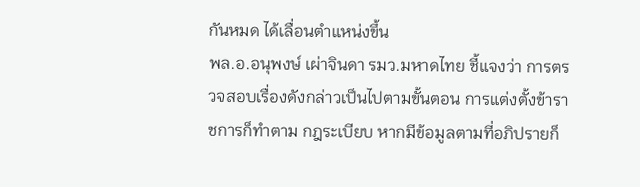กันหมด ได้เลื่อนตำแหน่งขึ้น
พล.อ.อนุพงษ์ เผ่าจินดา รมว.มหาดไทย ชี้แจงว่า การตรวจสอบเรื่องดังกล่าวเป็นไปตามขั้นตอน การแต่งตั้งข้าราชการก็ทำตาม กฎระเบียบ หากมีข้อมูลตามที่อภิปรายก็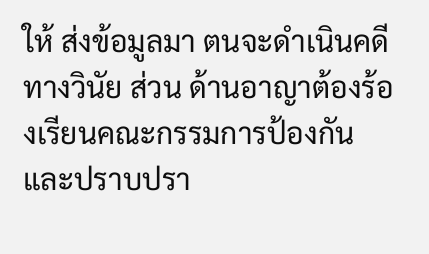ให้ ส่งข้อมูลมา ตนจะดำเนินคดีทางวินัย ส่วน ด้านอาญาต้องร้องเรียนคณะกรรมการป้องกันและปราบปรา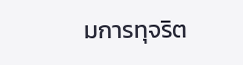มการทุจริต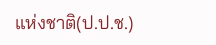แห่งชาติ(ป.ป.ช.)